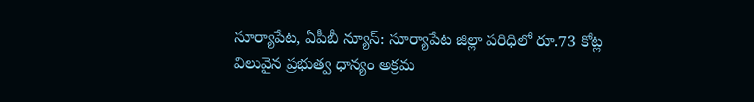సూర్యాపేట, ఏపీబీ న్యూస్: సూర్యాపేట జిల్లా పరిధిలో రూ.73 కోట్ల విలువైన ప్రభుత్వ ధాన్యం అక్రమ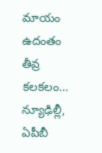మాయం ఉదంతం తీవ్ర కలకలం…
న్యూఢిల్లీ, ఏపీబీ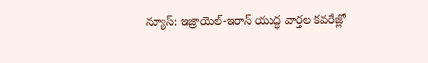న్యూస్: ఇజ్రాయెల్-ఇరాన్ యుద్ధ వార్తల కవరేజ్లో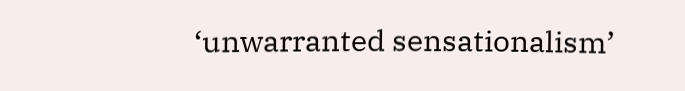‘unwarranted sensationalism’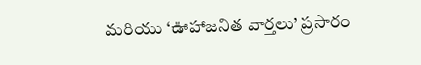మరియు ‘ఊహాజనిత వార్తలు’ ప్రసారం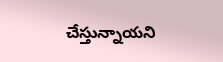చేస్తున్నాయని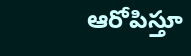ఆరోపిస్తూ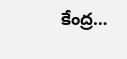కేంద్ర…